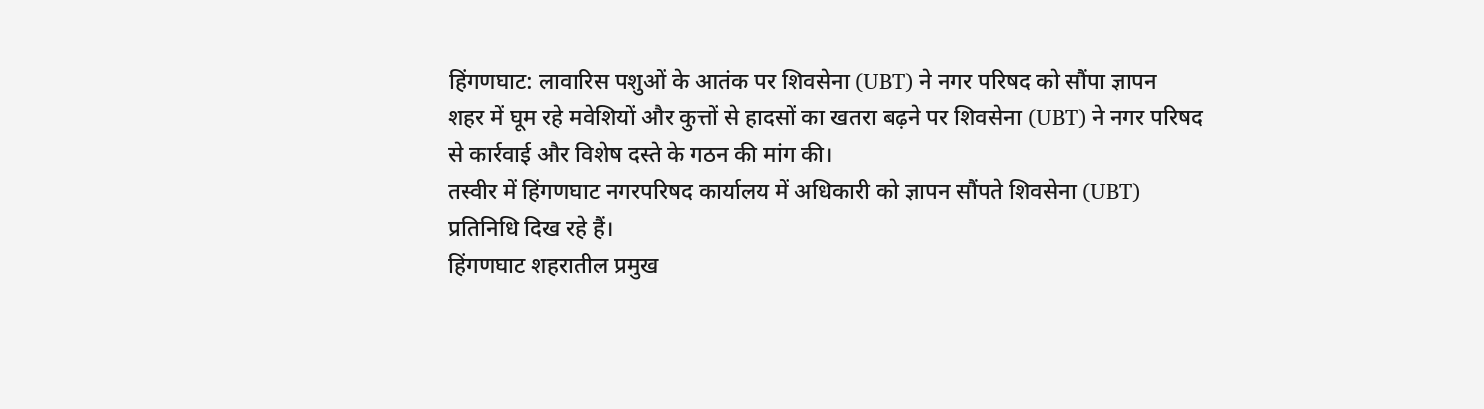हिंगणघाट: लावारिस पशुओं के आतंक पर शिवसेना (UBT) ने नगर परिषद को सौंपा ज्ञापन
शहर में घूम रहे मवेशियों और कुत्तों से हादसों का खतरा बढ़ने पर शिवसेना (UBT) ने नगर परिषद से कार्रवाई और विशेष दस्ते के गठन की मांग की।
तस्वीर में हिंगणघाट नगरपरिषद कार्यालय में अधिकारी को ज्ञापन सौंपते शिवसेना (UBT) प्रतिनिधि दिख रहे हैं।
हिंगणघाट शहरातील प्रमुख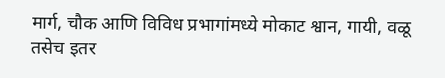मार्ग, चौक आणि विविध प्रभागांमध्ये मोकाट श्वान, गायी, वळू तसेच इतर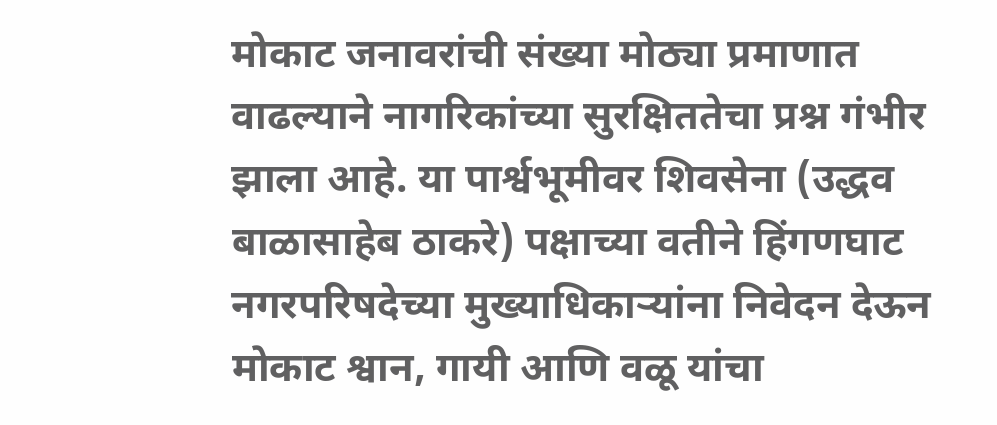मोकाट जनावरांची संख्या मोठ्या प्रमाणात वाढल्याने नागरिकांच्या सुरक्षिततेचा प्रश्न गंभीर झाला आहे. या पार्श्वभूमीवर शिवसेना (उद्धव बाळासाहेब ठाकरे) पक्षाच्या वतीने हिंगणघाट नगरपरिषदेच्या मुख्याधिकाऱ्यांना निवेदन देऊन मोकाट श्वान, गायी आणि वळू यांचा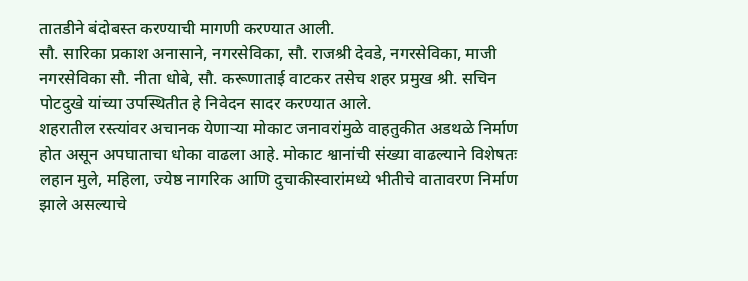तातडीने बंदोबस्त करण्याची मागणी करण्यात आली.
सौ. सारिका प्रकाश अनासाने, नगरसेविका, सौ. राजश्री देवडे, नगरसेविका, माजी नगरसेविका सौ. नीता धोबे, सौ. करूणाताई वाटकर तसेच शहर प्रमुख श्री. सचिन पोटदुखे यांच्या उपस्थितीत हे निवेदन सादर करण्यात आले.
शहरातील रस्त्यांवर अचानक येणाऱ्या मोकाट जनावरांमुळे वाहतुकीत अडथळे निर्माण होत असून अपघाताचा धोका वाढला आहे. मोकाट श्वानांची संख्या वाढल्याने विशेषतः लहान मुले, महिला, ज्येष्ठ नागरिक आणि दुचाकीस्वारांमध्ये भीतीचे वातावरण निर्माण झाले असल्याचे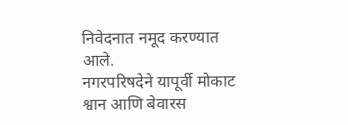निवेदनात नमूद करण्यात आले.
नगरपरिषदेने यापूर्वी मोकाट श्वान आणि बेवारस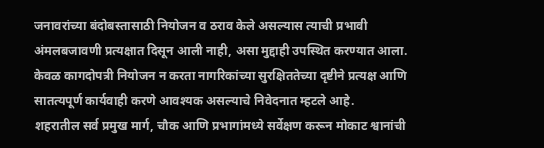जनावरांच्या बंदोबस्तासाठी नियोजन व ठराव केले असल्यास त्याची प्रभावी अंमलबजावणी प्रत्यक्षात दिसून आली नाही, असा मुद्दाही उपस्थित करण्यात आला. केवळ कागदोपत्री नियोजन न करता नागरिकांच्या सुरक्षिततेच्या दृष्टीने प्रत्यक्ष आणि सातत्यपूर्ण कार्यवाही करणे आवश्यक असल्याचे निवेदनात म्हटले आहे.
शहरातील सर्व प्रमुख मार्ग, चौक आणि प्रभागांमध्ये सर्वेक्षण करून मोकाट श्वानांची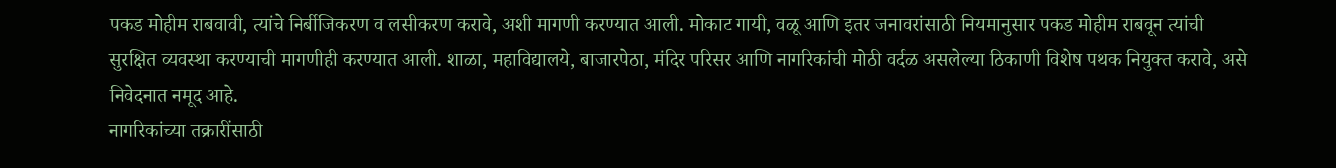पकड मोहीम राबवावी, त्यांचे निर्बीजिकरण व लसीकरण करावे, अशी मागणी करण्यात आली. मोकाट गायी, वळू आणि इतर जनावरांसाठी नियमानुसार पकड मोहीम राबवून त्यांची सुरक्षित व्यवस्था करण्याची मागणीही करण्यात आली. शाळा, महाविद्यालये, बाजारपेठा, मंदिर परिसर आणि नागरिकांची मोठी वर्दळ असलेल्या ठिकाणी विशेष पथक नियुक्त करावे, असे निवेदनात नमूद आहे.
नागरिकांच्या तक्रारींसाठी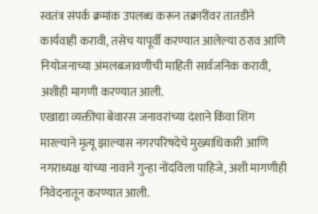स्वतंत्र संपर्क क्रमांक उपलब्ध करून तक्रारींवर तातडीने कार्यवाही करावी, तसेच यापूर्वी करण्यात आलेल्या ठराव आणि नियोजनाच्या अंमलबजावणीची माहिती सार्वजनिक करावी, अशीही मागणी करण्यात आली.
एखाद्या व्यक्तीचा बेवारस जनावरांच्या दंशाने किंवा शिंग मारल्याने मृत्यू झाल्यास नगरपरिषदेचे मुख्याधिकारी आणि नगराध्यक्ष यांच्या नावाने गुन्हा नोंदविला पाहिजे, अशी मागणीही निवेदनातून करण्यात आली.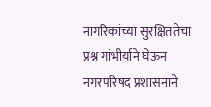नागरिकांच्या सुरक्षिततेचा प्रश्न गांभीर्याने घेऊन नगरपरिषद प्रशासनाने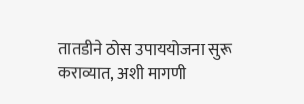तातडीने ठोस उपाययोजना सुरू कराव्यात, अशी मागणी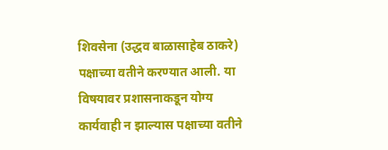शिवसेना (उद्धव बाळासाहेब ठाकरे) पक्षाच्या वतीने करण्यात आली. या विषयावर प्रशासनाकडून योग्य कार्यवाही न झाल्यास पक्षाच्या वतीने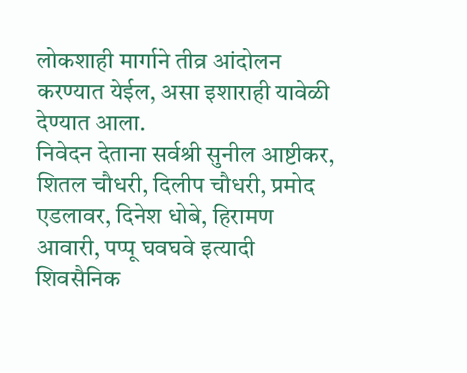लोकशाही मार्गाने तीव्र आंदोलन करण्यात येईल, असा इशाराही यावेळी देण्यात आला.
निवेदन देताना सर्वश्री सुनील आष्टीकर, शितल चौधरी, दिलीप चौधरी, प्रमोद एडलावर, दिनेश धोबे, हिरामण आवारी, पप्पू घवघवे इत्यादी शिवसैनिक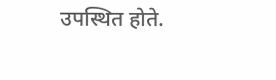उपस्थित होते.